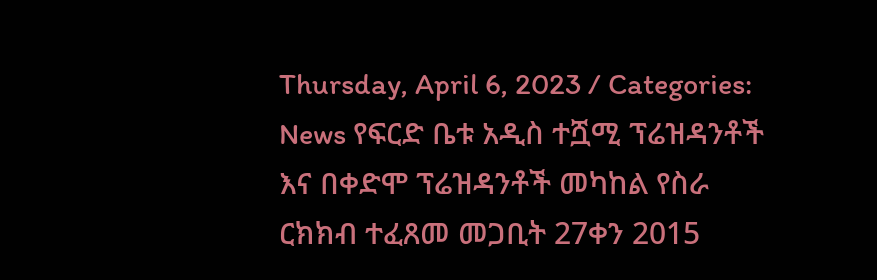Thursday, April 6, 2023 / Categories: News የፍርድ ቤቱ አዲስ ተሿሚ ፕሬዝዳንቶች እና በቀድሞ ፕሬዝዳንቶች መካከል የስራ ርክክብ ተፈጸመ መጋቢት 27ቀን 2015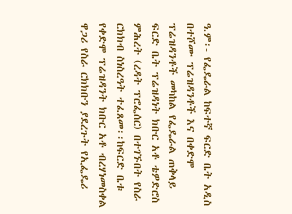ዓ.ም፡- የፌዴራል ከፍተኛ ፍርድ ቤት አዲስ በተሾሙ ፕሬዝዳንቶች እና በቀድሞ ፕሬዝዳንቶች መካከል የፌዴራል ጠቅላይ ፍርድ ቤት ፕሬዝዳነት ክቡር አቶ ቴዎድሮስ ምሕረት (ረዳት ፕሮፌሰር) በተገኙበት የስራ ርክክብ ስነስረዓት ተፈጸመ፡፡ከፍርድ ቤቱ የቀድሞ ፕሬዝዳንት ክቡር አቶ ብረሃነመስቀል ዋጋሪ የስራ ርክክቡን ያደረጉት የኢፌዴሪ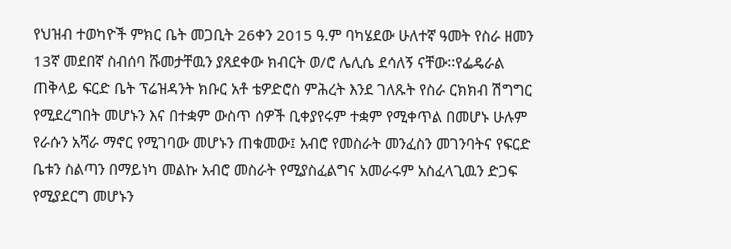የህዝብ ተወካዮች ምክር ቤት መጋቢት 26ቀን 2015 ዓ.ም ባካሄደው ሁለተኛ ዓመት የስራ ዘመን 13ኛ መደበኛ ስብሰባ ሹመታቸዉን ያጸደቀው ክብርት ወ/ሮ ሌሊሴ ደሳለኝ ናቸው፡፡የፌዴራል ጠቅላይ ፍርድ ቤት ፕሬዝዳንት ክቡር አቶ ቴዎድሮስ ምሕረት እንደ ገለጹት የስራ ርክክብ ሽግግር የሚደረግበት መሆኑን እና በተቋም ውስጥ ሰዎች ቢቀያየሩም ተቋም የሚቀጥል በመሆኑ ሁሉም የራሱን አሻራ ማኖር የሚገባው መሆኑን ጠቁመው፤ አብሮ የመስራት መንፈስን መገንባትና የፍርድ ቤቱን ስልጣን በማይነካ መልኩ አብሮ መስራት የሚያስፈልግና አመራሩም አስፈላጊዉን ድጋፍ የሚያደርግ መሆኑን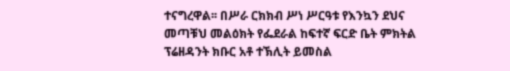ተናግረዋል፡፡ በሥራ ርክክብ ሥነ ሥርዓቱ የእንኳን ደህና መጣቹህ መልዕክት የፌደራል ከፍተኛ ፍርድ ቤት ምክትል ፕሬዘዳንት ክቡር አቶ ተኽሊት ይመስል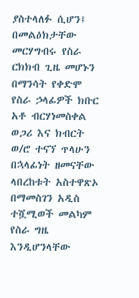ያስተላለፉ ሲሆን፤ በመልዕክታቸው መርሃግብሩ የስራ ርክክብ ጊዜ መሆኑን በማንሳት የቀድሞ የስራ ኃላፊዎች ክቡር አቶ ብርሃነመስቀል ወጋሪ እና ክብርት ወ/ሮ ተናኘ ጥላሁን በኋላፊነት ዘመናቸው ላበረከቱት አስተዋጽኦ በማመስገን አዲስ ተሿሚወች መልካም የስራ ግዜ እንዲሆንላቸው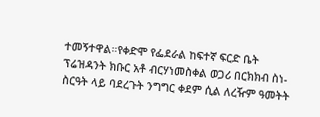ተመኝተዋል።የቀድሞ የፌደራል ከፍተኛ ፍርድ ቤት ፕሬዝዳንት ክቡር አቶ ብርሃነመስቀል ወጋሪ በርክክብ ስነ-ስርዓት ላይ ባደረጉት ንግግር ቀደም ሲል ለረዥም ዓመትት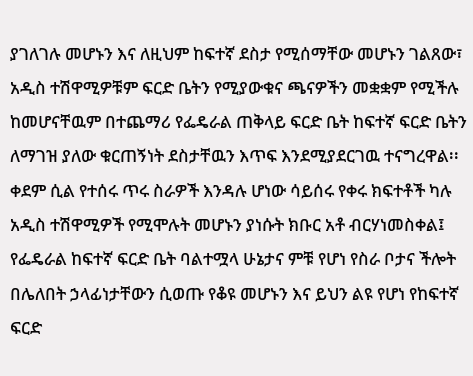ያገለገሉ መሆኑን እና ለዚህም ከፍተኛ ደስታ የሚሰማቸው መሆኑን ገልጸው፣ አዲስ ተሽዋሚዎቹም ፍርድ ቤትን የሚያውቁና ጫናዎችን መቋቋም የሚችሉ ከመሆናቸዉም በተጨማሪ የፌዴራል ጠቅላይ ፍርድ ቤት ከፍተኛ ፍርድ ቤትን ለማገዝ ያለው ቁርጠኝነት ደስታቸዉን እጥፍ እንደሚያደርገዉ ተናግረዋል፡፡ቀደም ሲል የተሰሩ ጥሩ ስራዎች እንዳሉ ሆነው ሳይሰሩ የቀሩ ክፍተቶች ካሉ አዲስ ተሽዋሚዎች የሚሞሉት መሆኑን ያነሱት ክቡር አቶ ብርሃነመስቀል፤ የፌዴራል ከፍተኛ ፍርድ ቤት ባልተሟላ ሁኔታና ምቹ የሆነ የስራ ቦታና ችሎት በሌለበት ኃላፊነታቸውን ሲወጡ የቆዩ መሆኑን እና ይህን ልዩ የሆነ የከፍተኛ ፍርድ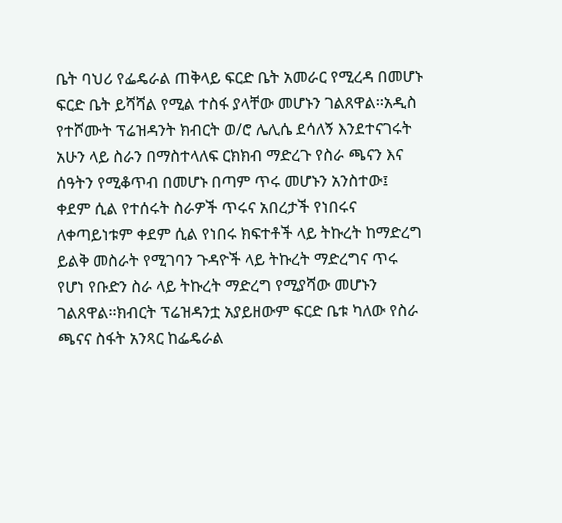ቤት ባህሪ የፌዴራል ጠቅላይ ፍርድ ቤት አመራር የሚረዳ በመሆኑ ፍርድ ቤት ይሻሻል የሚል ተስፋ ያላቸው መሆኑን ገልጸዋል፡፡አዲስ የተሾሙት ፕሬዝዳንት ክብርት ወ/ሮ ሌሊሴ ደሳለኝ እንደተናገሩት አሁን ላይ ስራን በማስተላለፍ ርክክብ ማድረጉ የስራ ጫናን እና ሰዓትን የሚቆጥብ በመሆኑ በጣም ጥሩ መሆኑን አንስተው፤ ቀደም ሲል የተሰሩት ስራዎች ጥሩና አበረታች የነበሩና ለቀጣይነቱም ቀደም ሲል የነበሩ ክፍተቶች ላይ ትኩረት ከማድረግ ይልቅ መስራት የሚገባን ጉዳዮች ላይ ትኩረት ማድረግና ጥሩ የሆነ የቡድን ስራ ላይ ትኩረት ማድረግ የሚያሻው መሆኑን ገልጸዋል፡፡ክብርት ፕሬዝዳንቷ አያይዘውም ፍርድ ቤቱ ካለው የስራ ጫናና ስፋት አንጻር ከፌዴራል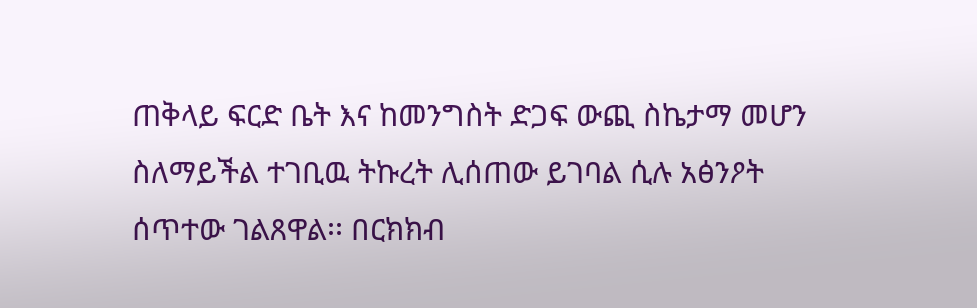ጠቅላይ ፍርድ ቤት እና ከመንግስት ድጋፍ ውጪ ስኬታማ መሆን ስለማይችል ተገቢዉ ትኩረት ሊሰጠው ይገባል ሲሉ አፅንዖት ሰጥተው ገልጸዋል፡፡ በርክክብ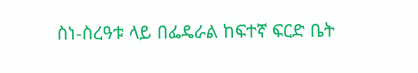ስነ-ስረዓቱ ላይ በፌዴራል ከፍተኛ ፍርድ ቤት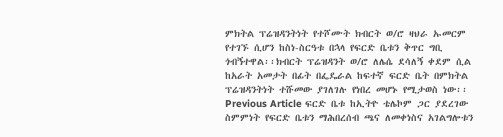ምክትል ፕሬዝዳንትነት የተሾሙት ክብርት ወ/ሮ ዛህራ ኡመርም የተገኙ ሲሆን ከስነ-ስርዓቱ በኋላ የፍርድ ቤቱን ቅጥር ግቢ ጎብኝተዋል፡፡ክብርት ፕሬዝዳንት ወ/ሮ ለሌሴ ደሳለኝ ቀደም ሲል ከአራት አመታት በፊት በፌዴራል ከፍተኛ ፍርድ ቤት በምክትል ፕሬዝዳንትነት ተሹመው ያገለገሉ የነበረ መሆኑ የሚታወስ ነው፡፡ Previous Article ፍርድ ቤቱ ከኢትዮ ቴሌኮም ጋር ያደረገው ስምምነት የፍርድ ቤቱን ማሕበረሰብ ጫና ለመቀነስና አገልግሎቱን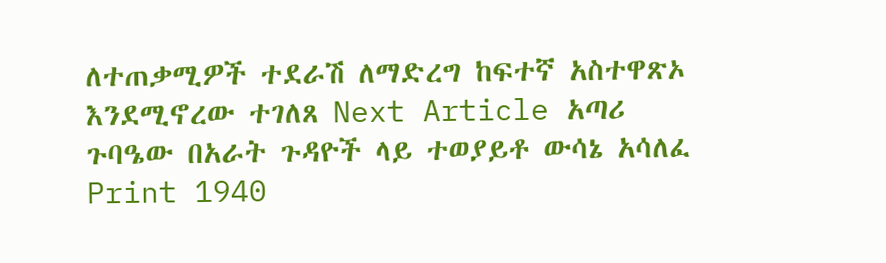ለተጠቃሚዎች ተደራሽ ለማድረግ ከፍተኛ አስተዋጽኦ እንደሚኖረው ተገለጸ Next Article አጣሪ ጉባዔው በአራት ጉዳዮች ላይ ተወያይቶ ውሳኔ አሳለፈ Print 1940